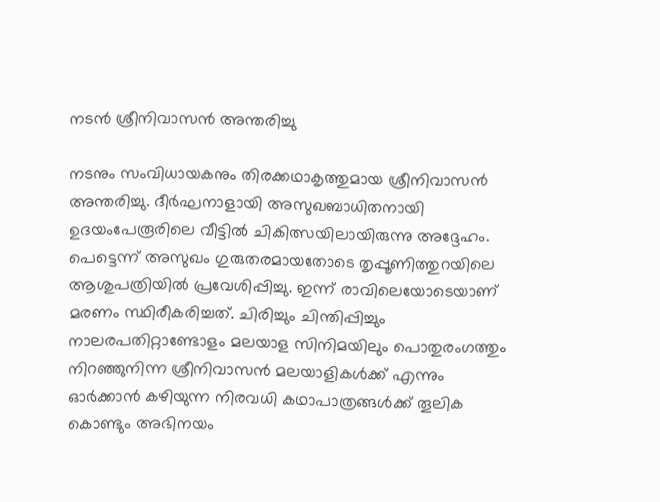നടന്‍ ശ്രീനിവാസന്‍ അന്തരിച്ചു

നടനും സംവിധായകനും തിരക്കഥാകൃത്തുമായ ശ്രീനിവാസൻ അന്തരിച്ചു. ദീർഘനാളായി അസുഖബാധിതനായി ഉദയംപേരൂരിലെ വീട്ടിൽ ചികിത്സയിലായിരുന്നു അദ്ദേഹം. പെട്ടെന്ന് അസുഖം ഗുരുതരമായതോടെ തൃപ്പൂണിത്തുറയിലെ ആശുപത്രിയിൽ പ്രവേശിപ്പിച്ചു. ഇന്ന് രാവിലെയോടെയാണ് മരണം സ്ഥിരീകരിച്ചത്. ചിരിച്ചും ചിന്തിപ്പിച്ചും നാലരപതിറ്റാണ്ടോളം മലയാള സിനിമയിലും പൊതുരംഗത്തും നിറഞ്ഞുനിന്ന ശ്രീനിവാസൻ മലയാളികൾക്ക് എന്നും ഓർക്കാൻ കഴിയുന്ന നിരവധി കഥാപാത്രങ്ങൾക്ക് തൂലിക കൊണ്ടും അഭിനയം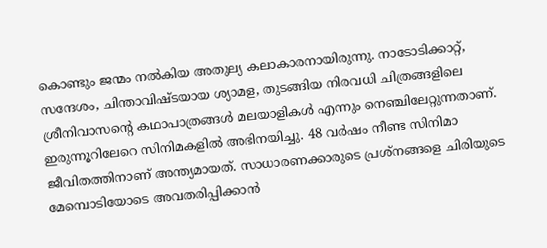കൊണ്ടും ജന്മം നൽകിയ അതുല്യ കലാകാരനായിരുന്നു. നാടോടിക്കാറ്റ്, സന്ദേശം, ചിന്താവിഷ്ടയായ ശ്യാമള, തുടങ്ങിയ നിരവധി ചിത്രങ്ങളിലെ ശ്രീനിവാസന്റെ കഥാപാത്രങ്ങൾ മലയാളികൾ എന്നും നെഞ്ചിലേറ്റുന്നതാണ്. ഇരുന്നൂറിലേറെ സിനിമകളിൽ അഭിനയിച്ചു. 48 വർഷം നീണ്ട സിനിമാ ജീവിതത്തിനാണ് അന്ത്യമായത്. സാധാരണക്കാരുടെ പ്രശ്നങ്ങളെ ചിരിയുടെ മേമ്പൊടിയോടെ അവതരിപ്പിക്കാൻ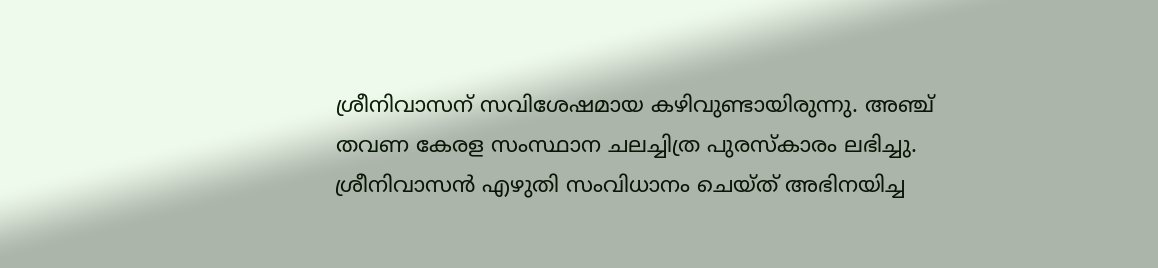ശ്രീനിവാസന് സവിശേഷമായ കഴിവുണ്ടായിരുന്നു. അഞ്ച് തവണ കേരള സംസ്ഥാന ചലച്ചിത്ര പുരസ്കാരം ലഭിച്ചു. ശ്രീനിവാസൻ എഴുതി സംവിധാനം ചെയ്ത് അഭിനയിച്ച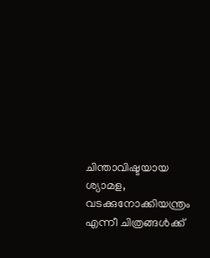ചിന്താവിഷ്ടയായ ശ്യാമള, വടക്കുനോക്കിയന്ത്രം എന്നീ ചിത്രങ്ങൾക്ക്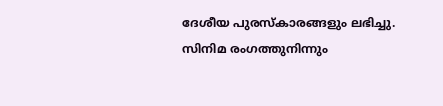ദേശീയ പുരസ്കാരങ്ങളും ലഭിച്ചു. സിനിമ രംഗത്തുനിന്നും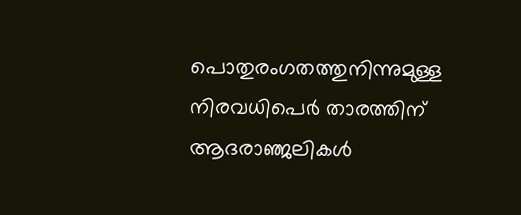പൊതുരംഗതത്തുനിന്നുമുള്ള നിരവധിപെർ താരത്തിന് ആദരാഞ്ജലികൾ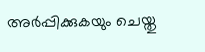അർപ്പിക്കുകയും ചെയ്തു